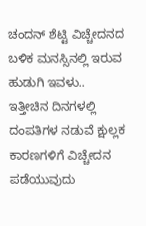ಚಂದನ್ ಶೆಟ್ಟಿ ವಿಚ್ಚೇದನದ ಬಳಿಕ ಮನಸ್ಸಿನಲ್ಲಿ ಇರುವ ಹುಡುಗಿ ಇವಳು..
ಇತ್ತೀಚಿನ ದಿನಗಳಲ್ಲಿ ದಂಪತಿಗಳ ನಡುವೆ ಕ್ಷುಲ್ಲಕ ಕಾರಣಗಳಿಗೆ ವಿಚ್ಚೇದನ ಪಡೆಯುವುದು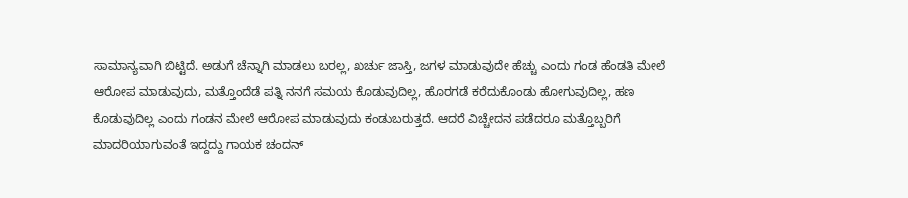ಸಾಮಾನ್ಯವಾಗಿ ಬಿಟ್ಟಿದೆ. ಅಡುಗೆ ಚೆನ್ನಾಗಿ ಮಾಡಲು ಬರಲ್ಲ, ಖರ್ಚು ಜಾಸ್ತಿ, ಜಗಳ ಮಾಡುವುದೇ ಹೆಚ್ಚು ಎಂದು ಗಂಡ ಹೆಂಡತಿ ಮೇಲೆ ಆರೋಪ ಮಾಡುವುದು, ಮತ್ತೊಂದೆಡೆ ಪತ್ನಿ ನನಗೆ ಸಮಯ ಕೊಡುವುದಿಲ್ಲ, ಹೊರಗಡೆ ಕರೆದುಕೊಂಡು ಹೋಗುವುದಿಲ್ಲ, ಹಣ ಕೊಡುವುದಿಲ್ಲ ಎಂದು ಗಂಡನ ಮೇಲೆ ಆರೋಪ ಮಾಡುವುದು ಕಂಡುಬರುತ್ತದೆ. ಆದರೆ ವಿಚ್ಚೇದನ ಪಡೆದರೂ ಮತ್ತೊಬ್ಬರಿಗೆ ಮಾದರಿಯಾಗುವಂತೆ ಇದ್ದದ್ದು ಗಾಯಕ ಚಂದನ್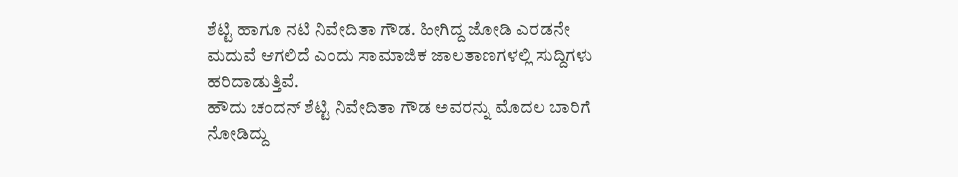ಶೆಟ್ಟಿ ಹಾಗೂ ನಟಿ ನಿವೇದಿತಾ ಗೌಡ. ಹೀಗಿದ್ದ ಜೋಡಿ ಎರಡನೇ ಮದುವೆ ಆಗಲಿದೆ ಎಂದು ಸಾಮಾಜಿಕ ಜಾಲತಾಣಗಳಲ್ಲಿ ಸುದ್ದಿಗಳು ಹರಿದಾಡುತ್ತಿವೆ.
ಹೌದು ಚಂದನ್ ಶೆಟ್ಟಿ ನಿವೇದಿತಾ ಗೌಡ ಅವರನ್ನು ಮೊದಲ ಬಾರಿಗೆ ನೋಡಿದ್ದು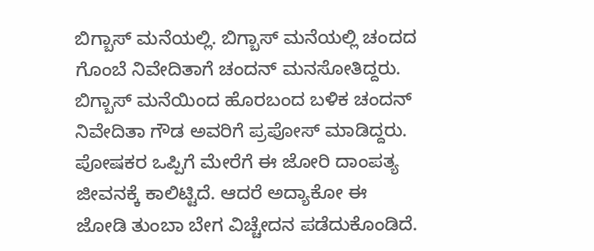ಬಿಗ್ಬಾಸ್ ಮನೆಯಲ್ಲಿ. ಬಿಗ್ಬಾಸ್ ಮನೆಯಲ್ಲಿ ಚಂದದ ಗೊಂಬೆ ನಿವೇದಿತಾಗೆ ಚಂದನ್ ಮನಸೋತಿದ್ದರು. ಬಿಗ್ಬಾಸ್ ಮನೆಯಿಂದ ಹೊರಬಂದ ಬಳಿಕ ಚಂದನ್ ನಿವೇದಿತಾ ಗೌಡ ಅವರಿಗೆ ಪ್ರಪೋಸ್ ಮಾಡಿದ್ದರು. ಪೋಷಕರ ಒಪ್ಪಿಗೆ ಮೇರೆಗೆ ಈ ಜೋರಿ ದಾಂಪತ್ಯ ಜೀವನಕ್ಕೆ ಕಾಲಿಟ್ಟಿದೆ. ಆದರೆ ಅದ್ಯಾಕೋ ಈ ಜೋಡಿ ತುಂಬಾ ಬೇಗ ವಿಚ್ಚೇದನ ಪಡೆದುಕೊಂಡಿದೆ.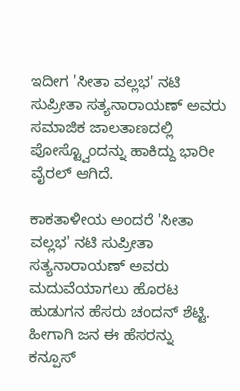ಇದೀಗ 'ಸೀತಾ ವಲ್ಲಭ' ನಟಿ ಸುಪ್ರೀತಾ ಸತ್ಯನಾರಾಯಣ್ ಅವರು ಸಮಾಜಿಕ ಜಾಲತಾಣದಲ್ಲಿ ಪೋಸ್ಟ್ವೊಂದನ್ನು ಹಾಕಿದ್ದು ಭಾರೀ ವೈರಲ್ ಆಗಿದೆ.

ಕಾಕತಾಳೀಯ ಅಂದರೆ 'ಸೀತಾ ವಲ್ಲಭ' ನಟಿ ಸುಪ್ರೀತಾ ಸತ್ಯನಾರಾಯಣ್ ಅವರು ಮದುವೆಯಾಗಲು ಹೊರಟ ಹುಡುಗನ ಹೆಸರು ಚಂದನ್ ಶೆಟ್ಟಿ. ಹೀಗಾಗಿ ಜನ ಈ ಹೆಸರನ್ನು ಕನ್ಪೂಸ್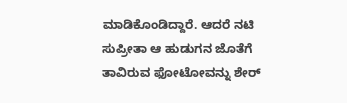ಮಾಡಿಕೊಂಡಿದ್ದಾರೆ. ಆದರೆ ನಟಿ ಸುಪ್ರೀತಾ ಆ ಹುಡುಗನ ಜೊತೆಗೆ ತಾವಿರುವ ಫೋಟೋವನ್ನು ಶೇರ್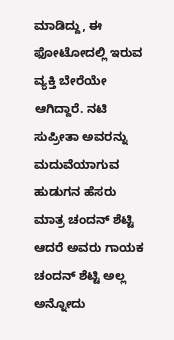ಮಾಡಿದ್ದು, ಈ ಫೋಟೋದಲ್ಲಿ ಇರುವ ವ್ಯಕ್ತಿ ಬೇರೆಯೇ ಆಗಿದ್ದಾರೆ. ನಟಿ ಸುಪ್ರೀತಾ ಅವರನ್ನು ಮದುವೆಯಾಗುವ ಹುಡುಗನ ಹೆಸರು ಮಾತ್ರ ಚಂದನ್ ಶೆಟ್ಟಿ ಆದರೆ ಅವರು ಗಾಯಕ ಚಂದನ್ ಶೆಟ್ಟಿ ಅಲ್ಲ ಅನ್ನೋದು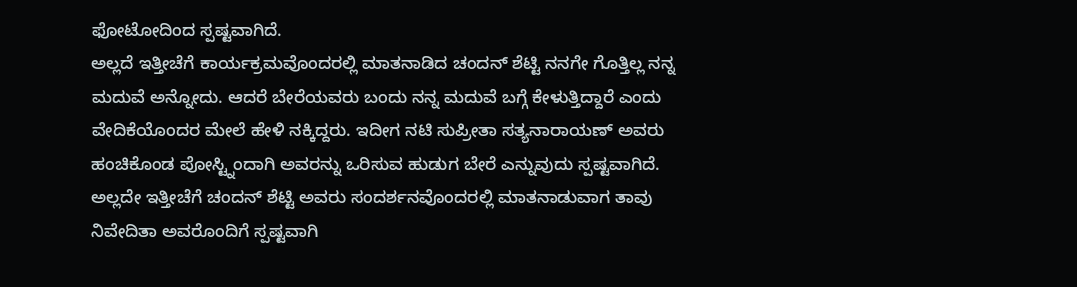ಫೋಟೋದಿಂದ ಸ್ಪಷ್ಟವಾಗಿದೆ.
ಅಲ್ಲದೆ ಇತ್ತೀಚೆಗೆ ಕಾರ್ಯಕ್ರಮವೊಂದರಲ್ಲಿ ಮಾತನಾಡಿದ ಚಂದನ್ ಶೆಟ್ಟಿ ನನಗೇ ಗೊತ್ತಿಲ್ಲ ನನ್ನ ಮದುವೆ ಅನ್ನೋದು. ಆದರೆ ಬೇರೆಯವರು ಬಂದು ನನ್ನ ಮದುವೆ ಬಗ್ಗೆ ಕೇಳುತ್ತಿದ್ದಾರೆ ಎಂದು ವೇದಿಕೆಯೊಂದರ ಮೇಲೆ ಹೇಳಿ ನಕ್ಕಿದ್ದರು. ಇದೀಗ ನಟಿ ಸುಪ್ರೀತಾ ಸತ್ಯನಾರಾಯಣ್ ಅವರು ಹಂಚಿಕೊಂಡ ಪೋಸ್ಟ್ನಿಂದಾಗಿ ಅವರನ್ನು ಒರಿಸುವ ಹುಡುಗ ಬೇರೆ ಎನ್ನುವುದು ಸ್ಪಷ್ಟವಾಗಿದೆ.
ಅಲ್ಲದೇ ಇತ್ತೀಚೆಗೆ ಚಂದನ್ ಶೆಟ್ಟಿ ಅವರು ಸಂದರ್ಶನವೊಂದರಲ್ಲಿ ಮಾತನಾಡುವಾಗ ತಾವು ನಿವೇದಿತಾ ಅವರೊಂದಿಗೆ ಸ್ಪಷ್ಟವಾಗಿ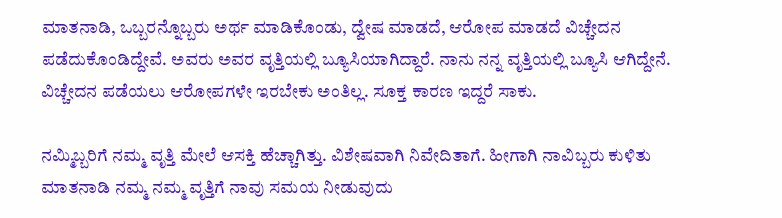ಮಾತನಾಡಿ, ಒಬ್ಬರನ್ನೊಬ್ಬರು ಅರ್ಥ ಮಾಡಿಕೊಂಡು, ದ್ವೇಷ ಮಾಡದೆ, ಆರೋಪ ಮಾಡದೆ ವಿಚ್ಚೇದನ ಪಡೆದುಕೊಂಡಿದ್ದೇವೆ. ಅವರು ಅವರ ವೃತ್ತಿಯಲ್ಲಿ ಬ್ಯೂಸಿಯಾಗಿದ್ದಾರೆ. ನಾನು ನನ್ನ ವೃತ್ತಿಯಲ್ಲಿ ಬ್ಯೂಸಿ ಆಗಿದ್ದೇನೆ. ವಿಚ್ಚೇದನ ಪಡೆಯಲು ಆರೋಪಗಳೇ ಇರಬೇಕು ಅಂತಿಲ್ಲ. ಸೂಕ್ತ ಕಾರಣ ಇದ್ದರೆ ಸಾಕು.

ನಮ್ಮಿಬ್ಬರಿಗೆ ನಮ್ಮ ವೃತ್ತಿ ಮೇಲೆ ಆಸಕ್ತಿ ಹೆಚ್ಚಾಗಿತ್ತು. ವಿಶೇಷವಾಗಿ ನಿವೇದಿತಾಗೆ. ಹೀಗಾಗಿ ನಾವಿಬ್ಬರು ಕುಳಿತು ಮಾತನಾಡಿ ನಮ್ಮ ನಮ್ಮ ವೃತ್ತಿಗೆ ನಾವು ಸಮಯ ನೀಡುವುದು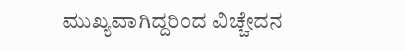ಮುಖ್ಯವಾಗಿದ್ದರಿಂದ ವಿಚ್ಚೇದನ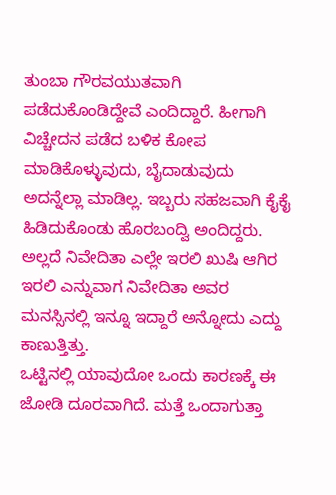ತುಂಬಾ ಗೌರವಯುತವಾಗಿ ಪಡೆದುಕೊಂಡಿದ್ದೇವೆ ಎಂದಿದ್ದಾರೆ. ಹೀಗಾಗಿ ವಿಚ್ಚೇದನ ಪಡೆದ ಬಳಿಕ ಕೋಪ ಮಾಡಿಕೊಳ್ಳುವುದು, ಬೈದಾಡುವುದು ಅದನ್ನೆಲ್ಲಾ ಮಾಡಿಲ್ಲ. ಇಬ್ಬರು ಸಹಜವಾಗಿ ಕೈಕೈ ಹಿಡಿದುಕೊಂಡು ಹೊರಬಂದ್ವಿ ಅಂದಿದ್ದರು. ಅಲ್ಲದೆ ನಿವೇದಿತಾ ಎಲ್ಲೇ ಇರಲಿ ಖುಷಿ ಆಗಿರ ಇರಲಿ ಎನ್ನುವಾಗ ನಿವೇದಿತಾ ಅವರ ಮನಸ್ಸಿನಲ್ಲಿ ಇನ್ನೂ ಇದ್ದಾರೆ ಅನ್ನೋದು ಎದ್ದು ಕಾಣುತ್ತಿತ್ತು.
ಒಟ್ಟಿನಲ್ಲಿ ಯಾವುದೋ ಒಂದು ಕಾರಣಕ್ಕೆ ಈ ಜೋಡಿ ದೂರವಾಗಿದೆ. ಮತ್ತೆ ಒಂದಾಗುತ್ತಾ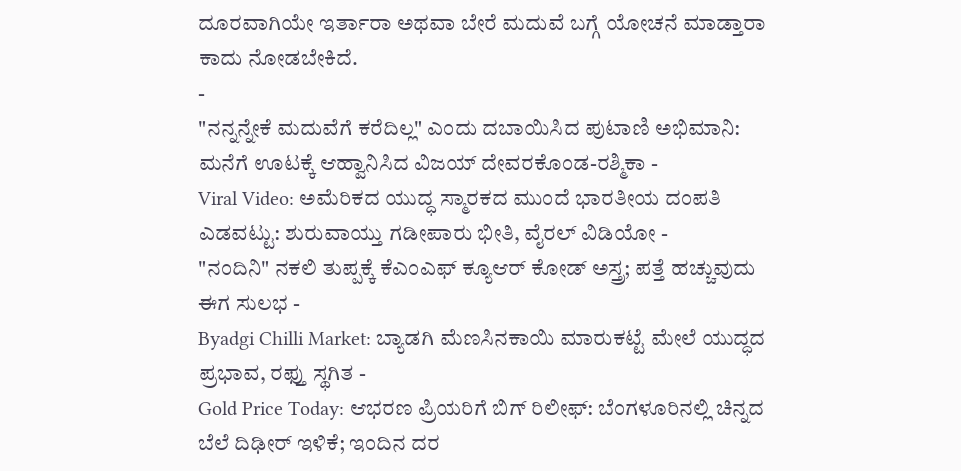ದೂರವಾಗಿಯೇ ಇರ್ತಾರಾ ಅಥವಾ ಬೇರೆ ಮದುವೆ ಬಗ್ಗೆ ಯೋಚನೆ ಮಾಡ್ತಾರಾ ಕಾದು ನೋಡಬೇಕಿದೆ.
-
"ನನ್ನನ್ನೇಕೆ ಮದುವೆಗೆ ಕರೆದಿಲ್ಲ" ಎಂದು ದಬಾಯಿಸಿದ ಪುಟಾಣಿ ಅಭಿಮಾನಿ: ಮನೆಗೆ ಊಟಕ್ಕೆ ಆಹ್ವಾನಿಸಿದ ವಿಜಯ್ ದೇವರಕೊಂಡ-ರಶ್ಮಿಕಾ -
Viral Video: ಅಮೆರಿಕದ ಯುದ್ಧ ಸ್ಮಾರಕದ ಮುಂದೆ ಭಾರತೀಯ ದಂಪತಿ ಎಡವಟ್ಟು: ಶುರುವಾಯ್ತು ಗಡೀಪಾರು ಭೀತಿ, ವೈರಲ್ ವಿಡಿಯೋ -
"ನಂದಿನಿ" ನಕಲಿ ತುಪ್ಪಕ್ಕೆ ಕೆಎಂಎಫ್ ಕ್ಯೂಆರ್ ಕೋಡ್ ಅಸ್ತ್ರ; ಪತ್ತೆ ಹಚ್ಚುವುದು ಈಗ ಸುಲಭ -
Byadgi Chilli Market: ಬ್ಯಾಡಗಿ ಮೆಣಸಿನಕಾಯಿ ಮಾರುಕಟ್ಟೆ ಮೇಲೆ ಯುದ್ಧದ ಪ್ರಭಾವ, ರಫ್ತು ಸ್ಥಗಿತ -
Gold Price Today: ಆಭರಣ ಪ್ರಿಯರಿಗೆ ಬಿಗ್ ರಿಲೀಫ್: ಬೆಂಗಳೂರಿನಲ್ಲಿ ಚಿನ್ನದ ಬೆಲೆ ದಿಢೀರ್ ಇಳಿಕೆ; ಇಂದಿನ ದರ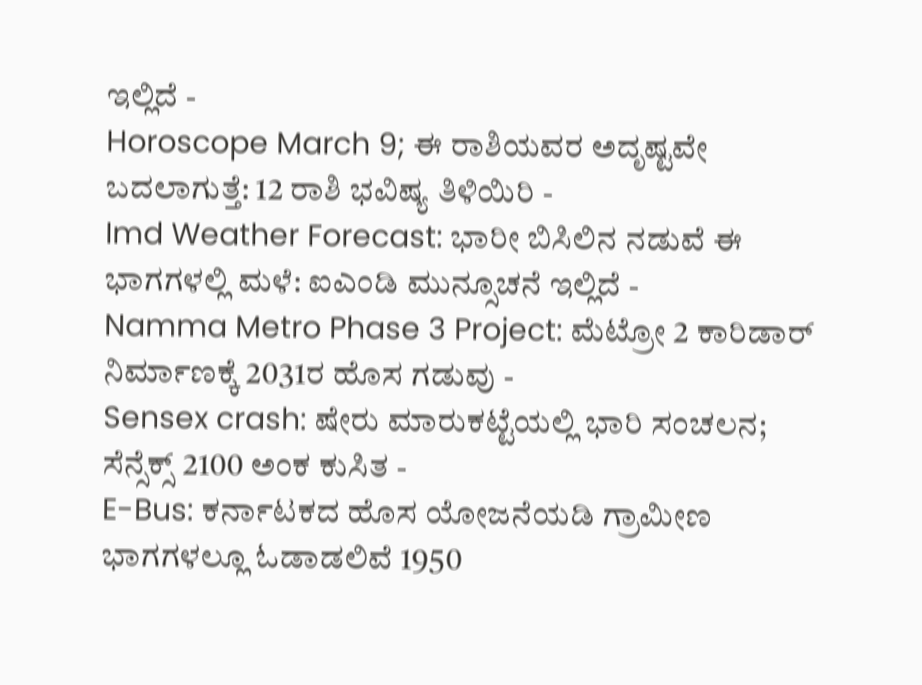ಇಲ್ಲಿದೆ -
Horoscope March 9; ಈ ರಾಶಿಯವರ ಅದೃಷ್ಟವೇ ಬದಲಾಗುತ್ತೆ: 12 ರಾಶಿ ಭವಿಷ್ಯ ತಿಳಿಯಿರಿ -
Imd Weather Forecast: ಭಾರೀ ಬಿಸಿಲಿನ ನಡುವೆ ಈ ಭಾಗಗಳಲ್ಲಿ ಮಳೆ: ಐಎಂಡಿ ಮುನ್ಸೂಚನೆ ಇಲ್ಲಿದೆ -
Namma Metro Phase 3 Project: ಮೆಟ್ರೋ 2 ಕಾರಿಡಾರ್ ನಿರ್ಮಾಣಕ್ಕೆ 2031ರ ಹೊಸ ಗಡುವು -
Sensex crash: ಷೇರು ಮಾರುಕಟ್ಟೆಯಲ್ಲಿ ಭಾರಿ ಸಂಚಲನ; ಸೆನ್ಸೆಕ್ಸ್ 2100 ಅಂಕ ಕುಸಿತ -
E-Bus: ಕರ್ನಾಟಕದ ಹೊಸ ಯೋಜನೆಯಡಿ ಗ್ರಾಮೀಣ ಭಾಗಗಳಲ್ಲೂ ಓಡಾಡಲಿವೆ 1950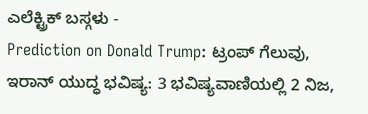ಎಲೆಕ್ಟ್ರಿಕ್ ಬಸ್ಗಳು -
Prediction on Donald Trump: ಟ್ರಂಪ್ ಗೆಲುವು, ಇರಾನ್ ಯುದ್ಧ ಭವಿಷ್ಯ: 3 ಭವಿಷ್ಯವಾಣಿಯಲ್ಲಿ 2 ನಿಜ,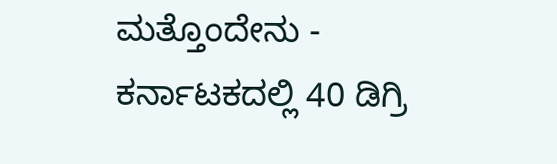ಮತ್ತೊಂದೇನು -
ಕರ್ನಾಟಕದಲ್ಲಿ 40 ಡಿಗ್ರಿ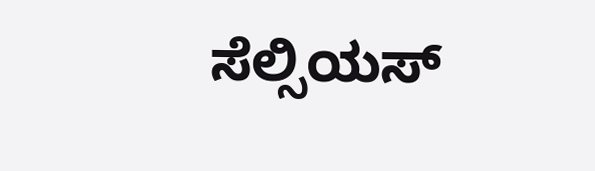ಸೆಲ್ಸಿಯಸ್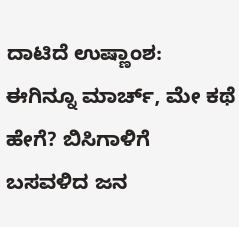ದಾಟಿದೆ ಉಷ್ಣಾಂಶ: ಈಗಿನ್ನೂ ಮಾರ್ಚ್, ಮೇ ಕಥೆ ಹೇಗೆ? ಬಿಸಿಗಾಳಿಗೆ ಬಸವಳಿದ ಜನ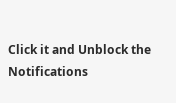Click it and Unblock the Notifications